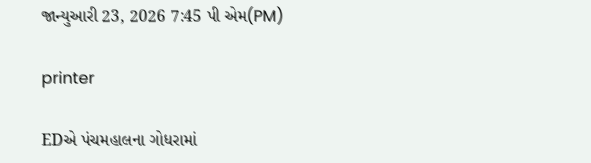જાન્યુઆરી 23, 2026 7:45 પી એમ(PM)

printer

EDએ પંચમહાલના ગોધરામાં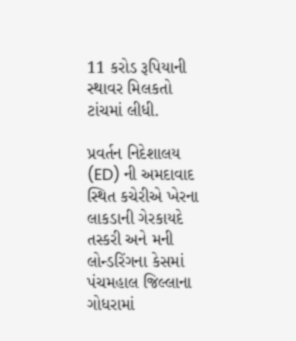11 કરોડ રૂપિયાની સ્થાવર મિલકતો ટાંચમાં લીધી.

પ્રવર્તન નિદેશાલય (ED) ની અમદાવાદ સ્થિત કચેરીએ ખેરના લાકડાની ગેરકાયદે તસ્કરી અને મની લોન્ડરિંગના કેસમાં પંચમહાલ જિલ્લાના ગોધરામાં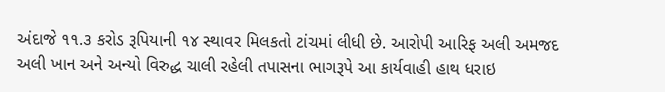અંદાજે ૧૧.૩ કરોડ રૂપિયાની ૧૪ સ્થાવર મિલકતો ટાંચમાં લીધી છે. આરોપી આરિફ અલી અમજદ અલી ખાન અને અન્યો વિરુદ્ધ ચાલી રહેલી તપાસના ભાગરૂપે આ કાર્યવાહી હાથ ધરાઇ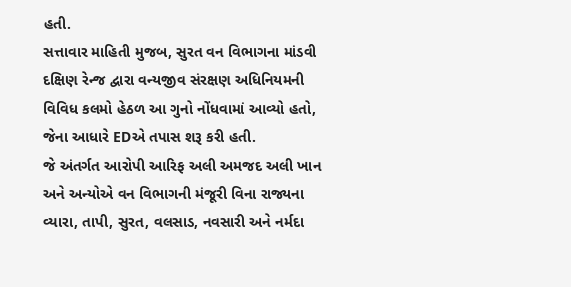હતી.
સત્તાવાર માહિતી મુજબ, સુરત વન વિભાગના માંડવી દક્ષિણ રેન્જ દ્વારા વન્યજીવ સંરક્ષણ અધિનિયમની વિવિધ કલમો હેઠળ આ ગુનો નોંધવામાં આવ્યો હતો, જેના આધારે EDએ તપાસ શરૂ કરી હતી.
જે અંતર્ગત આરોપી આરિફ અલી અમજદ અલી ખાન અને અન્યોએ વન વિભાગની મંજૂરી વિના રાજ્યના વ્યારા, તાપી, સુરત, વલસાડ, નવસારી અને નર્મદા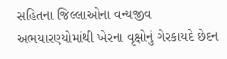સહિતના જિલ્લાઓના વન્યજીવ અભયારણ્યોમાંથી ખેરના વૃક્ષોનું ગેરકાયદે છેદન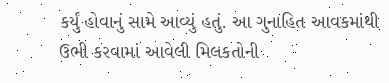કર્યું હોવાનું સામે આવ્યું હતું. આ ગુનાહિત આવકમાંથી ઉભી કરવામાં આવેલી મિલકતોની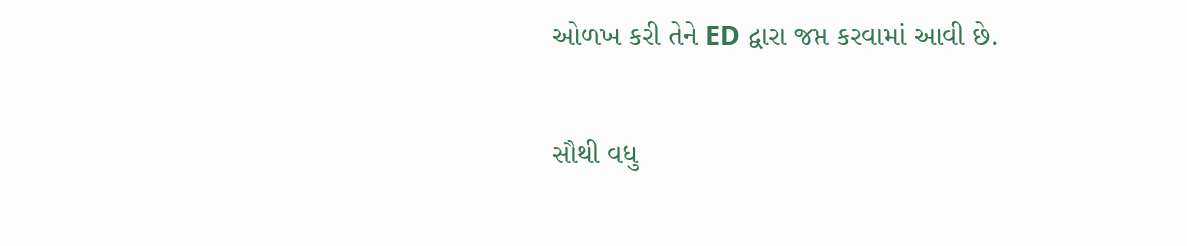ઓળખ કરી તેને ED દ્વારા જપ્ત કરવામાં આવી છે.

સૌથી વધુ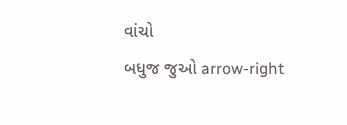વાંચો
બધુજ જુઓ arrow-right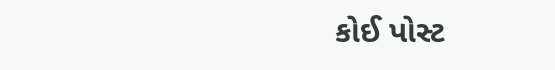કોઈ પોસ્ટ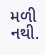મળી નથી.